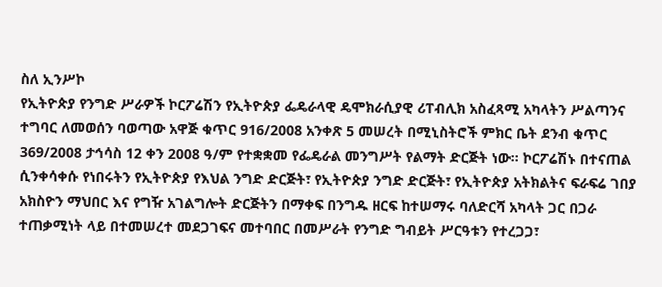ስለ ኢንሥኮ
የኢትዮጵያ የንግድ ሥራዎች ኮርፖሬሽን የኢትዮጵያ ፌዴራላዊ ዴሞክራሲያዊ ሪፐብሊክ አስፈጻሚ አካላትን ሥልጣንና ተግባር ለመወሰን ባወጣው አዋጅ ቁጥር 916/2008 አንቀጽ 5 መሠረት በሚኒስትሮች ምክር ቤት ደንብ ቁጥር 369/2008 ታኅሳስ 12 ቀን 2008 ዓ/ም የተቋቋመ የፌዴራል መንግሥት የልማት ድርጅት ነው፡፡ ኮርፖሬሽኑ በተናጠል ሲንቀሳቀሱ የነበሩትን የኢትዮጵያ የእህል ንግድ ድርጅት፣ የኢትዮጵያ ንግድ ድርጅት፣ የኢትዮጵያ አትክልትና ፍራፍሬ ገበያ አክስዮን ማህበር እና የግዥ አገልግሎት ድርጅትን በማቀፍ በንግዱ ዘርፍ ከተሠማሩ ባለድርሻ አካላት ጋር በጋራ ተጠቃሚነት ላይ በተመሠረተ መደጋገፍና መተባበር በመሥራት የንግድ ግብይት ሥርዓቱን የተረጋጋ፣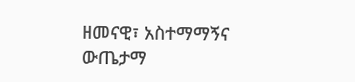ዘመናዊ፣ አስተማማኝና ውጤታማ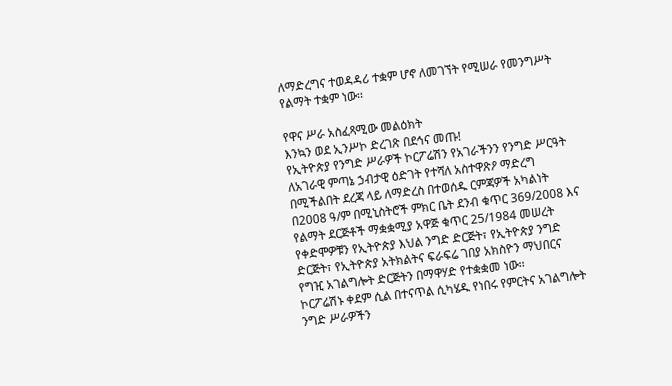ለማድረግና ተወዳዳሪ ተቋም ሆኖ ለመገኘት የሚሠራ የመንግሥት የልማት ተቋም ነው፡፡

የዋና ሥራ አስፈጻሚው መልዕክት
እንኳን ወደ ኢንሥኮ ድረገጽ በደኅና መጡ!
የኢትዮጵያ የንግድ ሥራዎች ኮርፖሬሽን የአገራችንን የንግድ ሥርዓት ለአገራዊ ምጣኔ ኃብታዊ ዕድገት የተሻለ አስተዋጽዖ ማድረግ በሚችልበት ደረጃ ላይ ለማድረስ በተወሰዱ ርምጃዎች አካልነት በ2008 ዓ/ም በሚኒስትሮች ምክር ቤት ደንብ ቁጥር 369/2008 እና የልማት ደርጅቶች ማቋቋሚያ አዋጅ ቁጥር 25/1984 መሠረት የቀድሞዎቹን የኢትዮጵያ እህል ንግድ ድርጅት፣ የኢትዮጵያ ንግድ ድርጅት፣ የኢትዮጵያ አትክልትና ፍራፍሬ ገበያ አክስዮን ማህበርና የግዢ አገልግሎት ድርጅትን በማዋሃድ የተቋቋመ ነው፡፡
ኮርፖሬሽኑ ቀደም ሲል በተናጥል ሲካሄዱ የነበሩ የምርትና አገልግሎት ንግድ ሥራዎችን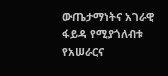ውጤታማነትና አገራዊ ፋይዳ የሚያጎለብቱ የአሠራርና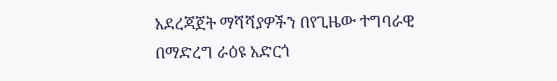አደረጃጀት ማሻሻያዎችን በየጊዜው ተግባራዊ በማድረግ ራዕዩ አድርጎ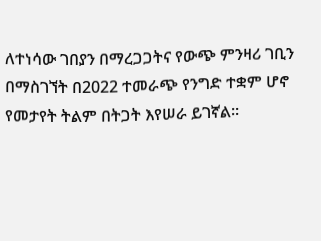ለተነሳው ገበያን በማረጋጋትና የውጭ ምንዛሪ ገቢን በማስገኘት በ2022 ተመራጭ የንግድ ተቋም ሆኖ የመታየት ትልም በትጋት እየሠራ ይገኛል፡፡